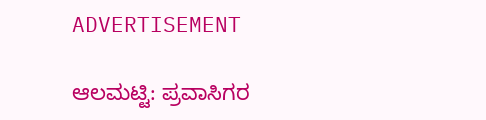ADVERTISEMENT

ಆಲಮಟ್ಟಿ: ಪ್ರವಾಸಿಗರ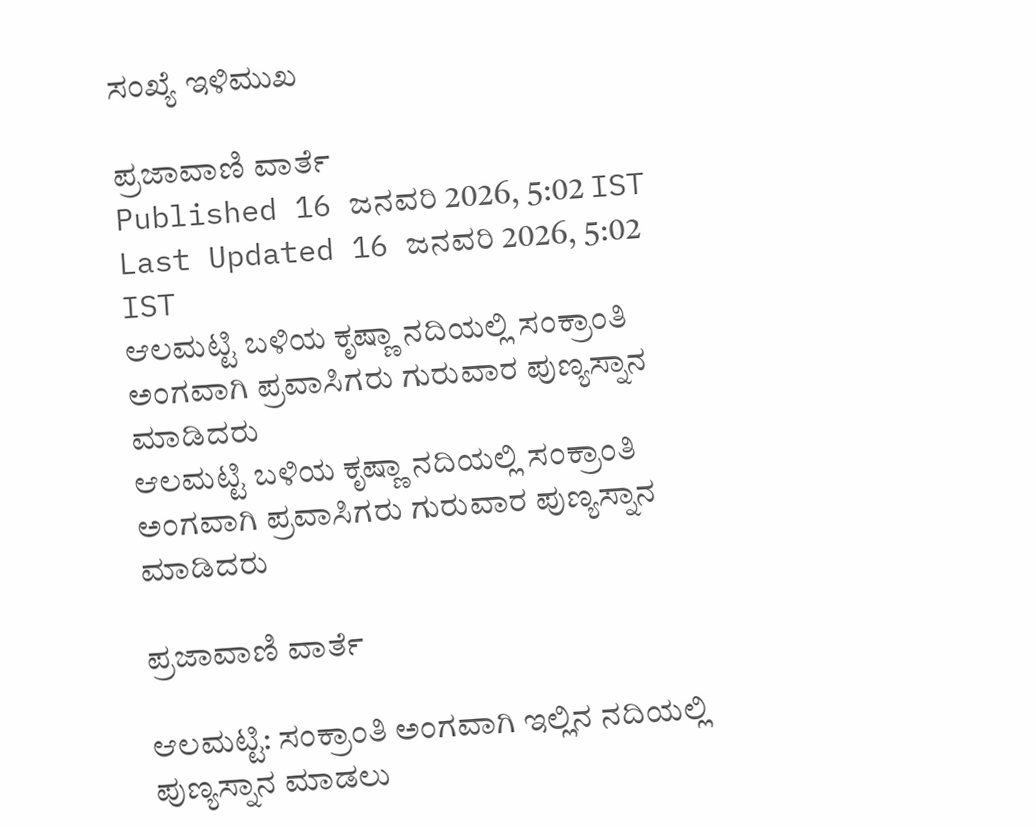ಸಂಖ್ಯೆ ಇಳಿಮುಖ

ಪ್ರಜಾವಾಣಿ ವಾರ್ತೆ
Published 16 ಜನವರಿ 2026, 5:02 IST
Last Updated 16 ಜನವರಿ 2026, 5:02 IST
ಆಲಮಟ್ಟಿ ಬಳಿಯ ಕೃಷ್ಣಾ ನದಿಯಲ್ಲಿ ಸಂಕ್ರಾಂತಿ ಅಂಗವಾಗಿ ಪ್ರವಾಸಿಗರು ಗುರುವಾರ ಪುಣ್ಯಸ್ನಾನ ಮಾಡಿದರು
ಆಲಮಟ್ಟಿ ಬಳಿಯ ಕೃಷ್ಣಾ ನದಿಯಲ್ಲಿ ಸಂಕ್ರಾಂತಿ ಅಂಗವಾಗಿ ಪ್ರವಾಸಿಗರು ಗುರುವಾರ ಪುಣ್ಯಸ್ನಾನ ಮಾಡಿದರು

ಪ್ರಜಾವಾಣಿ ವಾರ್ತೆ

ಆಲಮಟ್ಟಿ: ಸಂಕ್ರಾಂತಿ ಅಂಗವಾಗಿ ಇಲ್ಲಿನ ನದಿಯಲ್ಲಿ ಪುಣ್ಯಸ್ನಾನ ಮಾಡಲು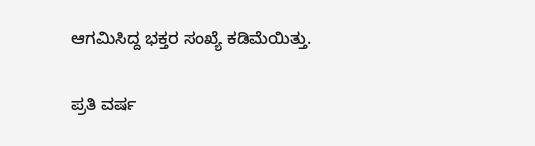ಆಗಮಿಸಿದ್ದ ಭಕ್ತರ ಸಂಖ್ಯೆ ಕಡಿಮೆಯಿತ್ತು.

ಪ್ರತಿ ವರ್ಷ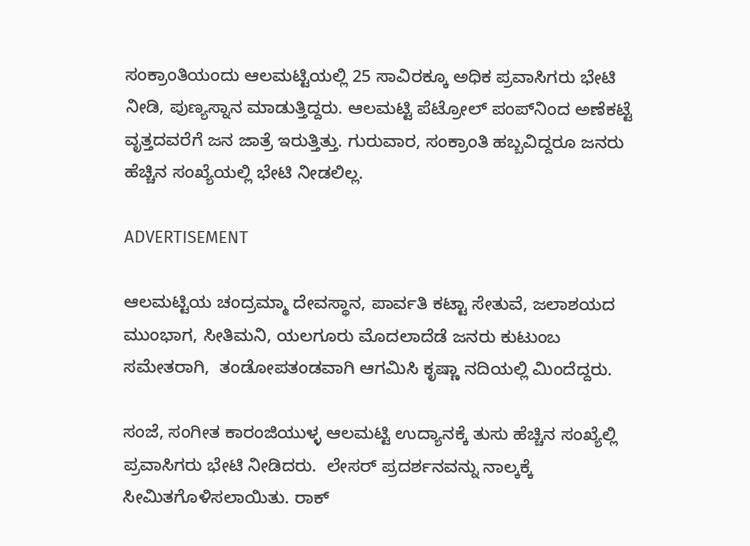ಸಂಕ್ರಾಂತಿಯಂದು ಆಲಮಟ್ಟಿಯಲ್ಲಿ 25 ಸಾವಿರಕ್ಕೂ ಅಧಿಕ ಪ್ರವಾಸಿಗರು ಭೇಟಿ ನೀಡಿ, ಪುಣ್ಯಸ್ನಾನ ಮಾಡುತ್ತಿದ್ದರು. ಆಲಮಟ್ಟಿ ಪೆಟ್ರೋಲ್ ಪಂಪ್‌ನಿಂದ ಅಣೆಕಟ್ಟೆ ವೃತ್ತದವರೆಗೆ ಜನ ಜಾತ್ರೆ ಇರುತ್ತಿತ್ತು. ಗುರುವಾರ, ಸಂಕ್ರಾಂತಿ ಹಬ್ಬವಿದ್ದರೂ ಜನರು ಹೆಚ್ಚಿನ ಸಂಖ್ಯೆಯಲ್ಲಿ ಭೇಟಿ ನೀಡಲಿಲ್ಲ.

ADVERTISEMENT

ಆಲಮಟ್ಟಿಯ ಚಂದ್ರಮ್ಮಾ ದೇವಸ್ಥಾನ, ಪಾರ್ವತಿ ಕಟ್ಟಾ ಸೇತುವೆ, ಜಲಾಶಯದ ಮುಂಭಾಗ, ಸೀತಿಮನಿ, ಯಲಗೂರು ಮೊದಲಾದೆಡೆ ಜನರು ಕುಟುಂಬ ಸಮೇತರಾಗಿ,  ತಂಡೋಪತಂಡವಾಗಿ ಆಗಮಿಸಿ ಕೃಷ್ಣಾ ನದಿಯಲ್ಲಿ ಮಿಂದೆದ್ದರು.

ಸಂಜೆ, ಸಂಗೀತ ಕಾರಂಜಿಯುಳ್ಳ ಆಲಮಟ್ಟಿ ಉದ್ಯಾನಕ್ಕೆ ತುಸು ಹೆಚ್ಚಿನ ಸಂಖ್ಯೆಲ್ಲಿ ಪ್ರವಾಸಿಗರು ಭೇಟಿ ನೀಡಿದರು.  ಲೇಸರ್‌ ಪ್ರದರ್ಶನವನ್ನು ನಾಲ್ಕಕ್ಕೆ ಸೀಮಿತಗೊಳಿಸಲಾಯಿತು. ರಾಕ್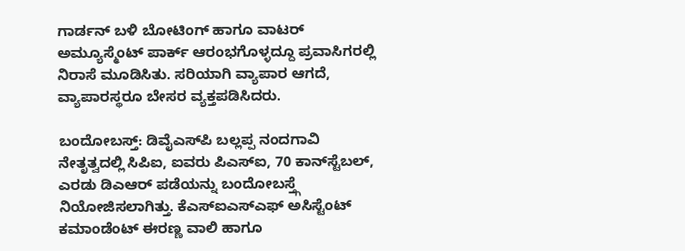ಗಾರ್ಡನ್‌ ಬಳಿ ಬೋಟಿಂಗ್ ಹಾಗೂ ವಾಟರ್ ಅಮ್ಯೂಸ್ಮೆಂಟ್ ಪಾರ್ಕ್ ಆರಂಭಗೊಳ್ಳದ್ದೂ ಪ್ರವಾಸಿಗರಲ್ಲಿ ನಿರಾಸೆ ಮೂಡಿಸಿತು. ಸರಿಯಾಗಿ ವ್ಯಾಪಾರ ಆಗದೆ, ವ್ಯಾಪಾರಸ್ಥರೂ ಬೇಸರ ವ್ಯಕ್ತಪಡಿಸಿದರು.

ಬಂದೋಬಸ್ತ್: ಡಿವೈಎಸ್‌ಪಿ ಬಲ್ಲಪ್ಪ ನಂದಗಾವಿ ನೇತೃತ್ವದಲ್ಲಿ ಸಿಪಿಐ, ಐವರು ಪಿಎಸ್‌ಐ, 70 ಕಾನ್‌ಸ್ಟೆಬಲ್, ಎರಡು ಡಿಎಆರ್ ಪಡೆಯನ್ನು ಬಂದೋಬಸ್ತ್ಗೆ ನಿಯೋಜಿಸಲಾಗಿತ್ತು. ಕೆಎಸ್‌ಐಎಸ್‌ಎಫ್ ಅಸಿಸ್ಟೆಂಟ್ ಕಮಾಂಡೆಂಟ್ ಈರಣ್ಣ ವಾಲಿ ಹಾಗೂ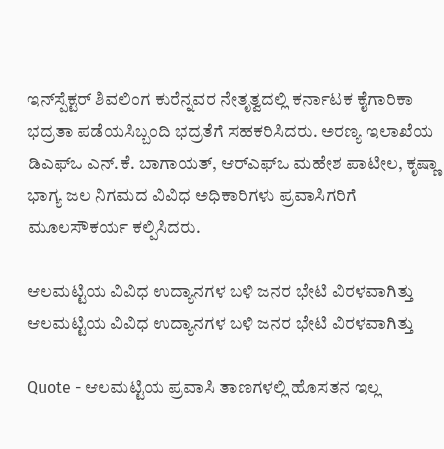ಇನ್‌ಸ್ಪೆಕ್ಟರ್ ಶಿವಲಿಂಗ ಕುರೆನ್ನವರ ನೇತೃತ್ವದಲ್ಲಿ ಕರ್ನಾಟಕ ಕೈಗಾರಿಕಾ ಭದ್ರತಾ ಪಡೆಯಸಿಬ್ಬಂದಿ ಭದ್ರತೆಗೆ ಸಹಕರಿಸಿದರು. ಅರಣ್ಯ ಇಲಾಖೆಯ ಡಿಎಫ್‌ಒ ಎನ್.ಕೆ. ಬಾಗಾಯತ್, ಆರ್‌ಎಫ್ಒ ಮಹೇಶ ಪಾಟೀಲ, ಕೃಷ್ಣಾ ಭಾಗ್ಯ ಜಲ ನಿಗಮದ ವಿವಿಧ ಅಧಿಕಾರಿಗಳು ಪ್ರವಾಸಿಗರಿಗೆ ಮೂಲಸೌಕರ್ಯ ಕಲ್ಪಿಸಿದರು.

ಆಲಮಟ್ಟಿಯ ವಿವಿಧ ಉದ್ಯಾನಗಳ ಬಳಿ ಜನರ ಭೇಟಿ ವಿರಳವಾಗಿತ್ತು
ಆಲಮಟ್ಟಿಯ ವಿವಿಧ ಉದ್ಯಾನಗಳ ಬಳಿ ಜನರ ಭೇಟಿ ವಿರಳವಾಗಿತ್ತು

Quote - ಆಲಮಟ್ಟಿಯ ಪ್ರವಾಸಿ ತಾಣಗಳಲ್ಲಿ ಹೊಸತನ ಇಲ್ಲ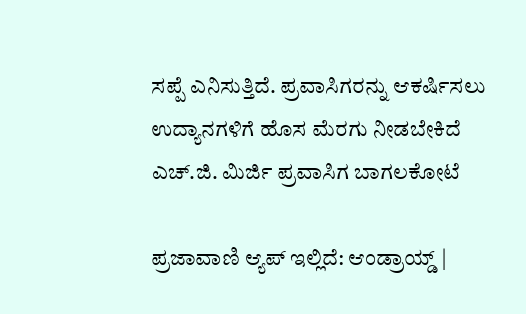ಸಪ್ಪೆ ಎನಿಸುತ್ತಿದೆ. ಪ್ರವಾಸಿಗರನ್ನು ಆಕರ್ಷಿಸಲು ಉದ್ಯಾನಗಳಿಗೆ ಹೊಸ ಮೆರಗು ನೀಡಬೇಕಿದೆ ಎಚ್.ಜಿ. ಮಿರ್ಜಿ ಪ್ರವಾಸಿಗ ಬಾಗಲಕೋಟೆ

ಪ್ರಜಾವಾಣಿ ಆ್ಯಪ್ ಇಲ್ಲಿದೆ: ಆಂಡ್ರಾಯ್ಡ್ |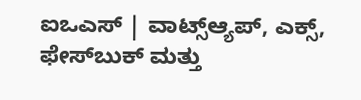ಐಒಎಸ್ | ವಾಟ್ಸ್ಆ್ಯಪ್, ಎಕ್ಸ್, ಫೇಸ್‌ಬುಕ್ ಮತ್ತು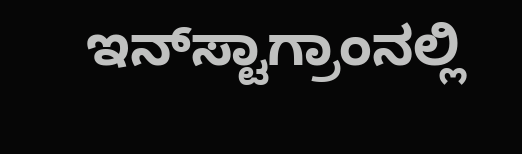ಇನ್‌ಸ್ಟಾಗ್ರಾಂನಲ್ಲಿ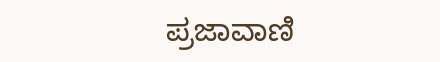ಪ್ರಜಾವಾಣಿ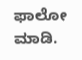ಫಾಲೋ ಮಾಡಿ.